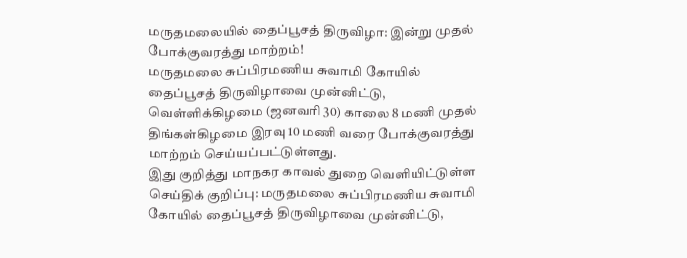மருதமலையில் தைப்பூசத் திருவிழா: இன்று முதல் போக்குவரத்து மாற்றம்!
மருதமலை சுப்பிரமணிய சுவாமி கோயில் தைப்பூசத் திருவிழாவை முன்னிட்டு, வெள்ளிக்கிழமை (ஜனவரி 30) காலை 8 மணி முதல் திங்கள்கிழமை இரவு 10 மணி வரை போக்குவரத்து மாற்றம் செய்யப்பட்டுள்ளது.
இது குறித்து மாநகர காவல் துறை வெளியிட்டுள்ள செய்திக் குறிப்பு: மருதமலை சுப்பிரமணிய சுவாமி கோயில் தைப்பூசத் திருவிழாவை முன்னிட்டு,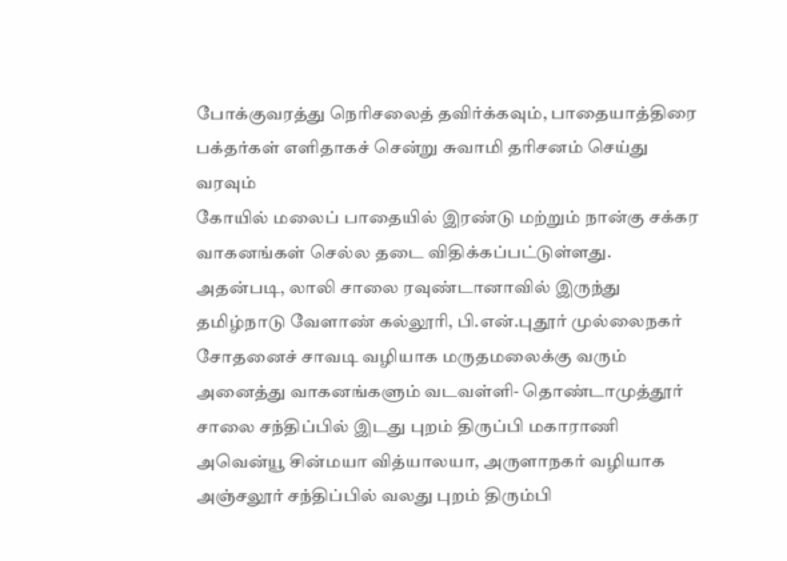போக்குவரத்து நெரிசலைத் தவிர்க்கவும், பாதையாத்திரை பக்தர்கள் எளிதாகச் சென்று சுவாமி தரிசனம் செய்து வரவும்
கோயில் மலைப் பாதையில் இரண்டு மற்றும் நான்கு சக்கர வாகனங்கள் செல்ல தடை விதிக்கப்பட்டுள்ளது.
அதன்படி, லாலி சாலை ரவுண்டானாவில் இருந்து தமிழ்நாடு வேளாண் கல்லூரி, பி.என்.புதூர் முல்லைநகர் சோதனைச் சாவடி வழியாக மருதமலைக்கு வரும் அனைத்து வாகனங்களும் வடவள்ளி- தொண்டாமுத்தூர் சாலை சந்திப்பில் இடது புறம் திருப்பி மகாராணி அவென்யூ சின்மயா வித்யாலயா, அருளாநகர் வழியாக அஞ்சலூர் சந்திப்பில் வலது புறம் திரும்பி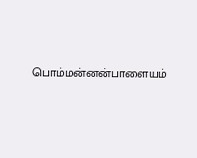பொம்மன்னன்பாளையம்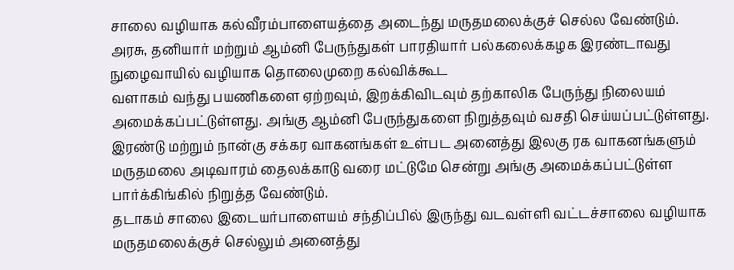சாலை வழியாக கல்வீரம்பாளையத்தை அடைந்து மருதமலைக்குச் செல்ல வேண்டும்.
அரசு, தனியார் மற்றும் ஆம்னி பேருந்துகள் பாரதியார் பல்கலைக்கழக இரண்டாவது நுழைவாயில் வழியாக தொலைமுறை கல்விக்கூட
வளாகம் வந்து பயணிகளை ஏற்றவும், இறக்கிவிடவும் தற்காலிக பேருந்து நிலையம் அமைக்கப்பட்டுள்ளது. அங்கு ஆம்னி பேருந்துகளை நிறுத்தவும் வசதி செய்யப்பட்டுள்ளது.
இரண்டு மற்றும் நான்கு சக்கர வாகனங்கள் உள்பட அனைத்து இலகு ரக வாகனங்களும் மருதமலை அடிவாரம் தைலக்காடு வரை மட்டுமே சென்று அங்கு அமைக்கப்பட்டுள்ள பார்க்கிங்கில் நிறுத்த வேண்டும்.
தடாகம் சாலை இடையர்பாளையம் சந்திப்பில் இருந்து வடவள்ளி வட்டச்சாலை வழியாக மருதமலைக்குச் செல்லும் அனைத்து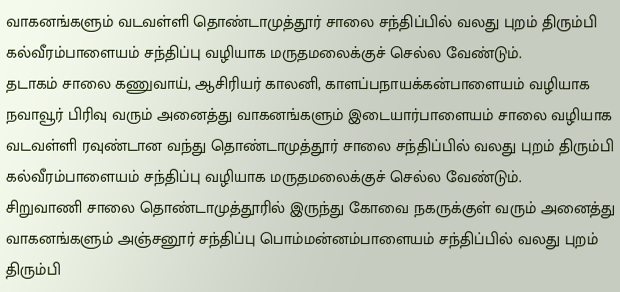வாகனங்களும் வடவள்ளி தொண்டாமுத்தூர் சாலை சந்திப்பில் வலது புறம் திரும்பி கல்வீரம்பாளையம் சந்திப்பு வழியாக மருதமலைக்குச் செல்ல வேண்டும்.
தடாகம் சாலை கணுவாய், ஆசிரியர் காலனி, காளப்பநாயக்கன்பாளையம் வழியாக நவாவூர் பிரிவு வரும் அனைத்து வாகனங்களும் இடையார்பாளையம் சாலை வழியாக வடவள்ளி ரவுண்டான வந்து தொண்டாமுத்தூர் சாலை சந்திப்பில் வலது புறம் திரும்பி கல்வீரம்பாளையம் சந்திப்பு வழியாக மருதமலைக்குச் செல்ல வேண்டும்.
சிறுவாணி சாலை தொண்டாமுத்தூரில் இருந்து கோவை நகருக்குள் வரும் அனைத்து வாகனங்களும் அஞ்சனூர் சந்திப்பு பொம்மன்னம்பாளையம் சந்திப்பில் வலது புறம் திரும்பி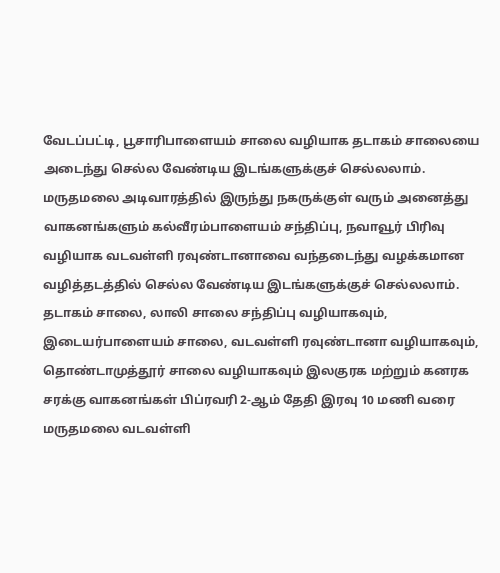வேடப்பட்டி, பூசாரிபாளையம் சாலை வழியாக தடாகம் சாலையை அடைந்து செல்ல வேண்டிய இடங்களுக்குச் செல்லலாம்.
மருதமலை அடிவாரத்தில் இருந்து நகருக்குள் வரும் அனைத்து வாகனங்களும் கல்வீரம்பாளையம் சந்திப்பு, நவாவூர் பிரிவு வழியாக வடவள்ளி ரவுண்டானாவை வந்தடைந்து வழக்கமான வழித்தடத்தில் செல்ல வேண்டிய இடங்களுக்குச் செல்லலாம்.
தடாகம் சாலை, லாலி சாலை சந்திப்பு வழியாகவும், இடையர்பாளையம் சாலை, வடவள்ளி ரவுண்டானா வழியாகவும், தொண்டாமுத்தூர் சாலை வழியாகவும் இலகுரக மற்றும் கனரக சரக்கு வாகனங்கள் பிப்ரவரி 2-ஆம் தேதி இரவு 10 மணி வரை மருதமலை வடவள்ளி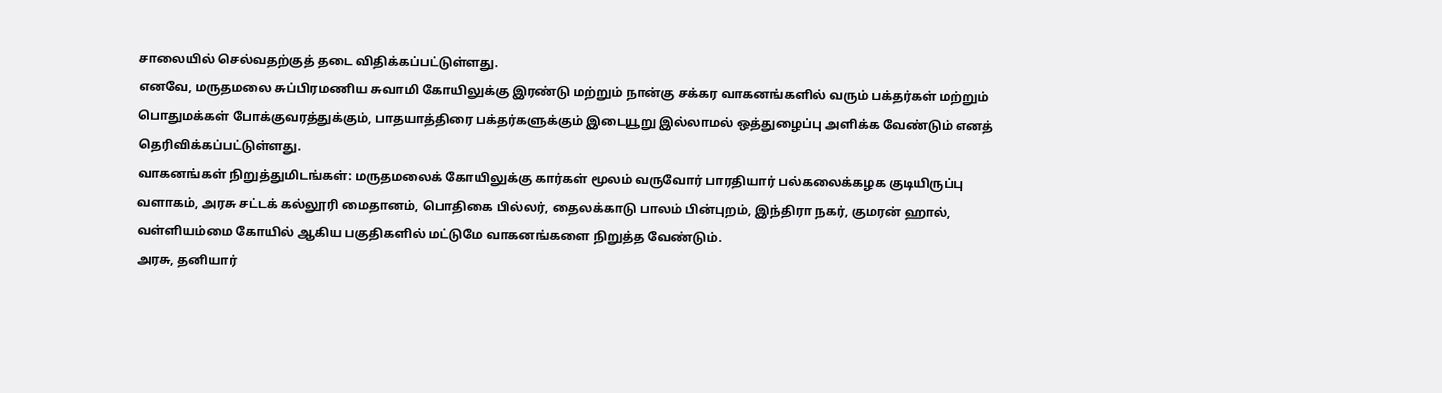சாலையில் செல்வதற்குத் தடை விதிக்கப்பட்டுள்ளது.
எனவே, மருதமலை சுப்பிரமணிய சுவாமி கோயிலுக்கு இரண்டு மற்றும் நான்கு சக்கர வாகனங்களில் வரும் பக்தர்கள் மற்றும் பொதுமக்கள் போக்குவரத்துக்கும், பாதயாத்திரை பக்தர்களுக்கும் இடையூறு இல்லாமல் ஒத்துழைப்பு அளிக்க வேண்டும் எனத் தெரிவிக்கப்பட்டுள்ளது.
வாகனங்கள் நிறுத்துமிடங்கள்: மருதமலைக் கோயிலுக்கு கார்கள் மூலம் வருவோர் பாரதியார் பல்கலைக்கழக குடியிருப்பு வளாகம், அரசு சட்டக் கல்லூரி மைதானம், பொதிகை பில்லர், தைலக்காடு பாலம் பின்புறம், இந்திரா நகர், குமரன் ஹால், வள்ளியம்மை கோயில் ஆகிய பகுதிகளில் மட்டுமே வாகனங்களை நிறுத்த வேண்டும்.
அரசு, தனியார்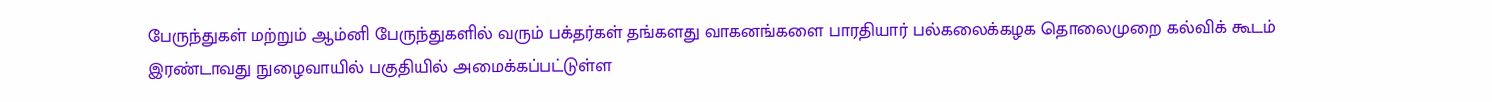பேருந்துகள் மற்றும் ஆம்னி பேருந்துகளில் வரும் பக்தர்கள் தங்களது வாகனங்களை பாரதியார் பல்கலைக்கழக தொலைமுறை கல்விக் கூடம் இரண்டாவது நுழைவாயில் பகுதியில் அமைக்கப்பட்டுள்ள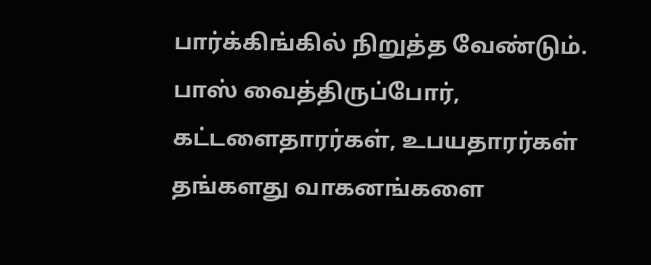பார்க்கிங்கில் நிறுத்த வேண்டும்.
பாஸ் வைத்திருப்போர், கட்டளைதாரர்கள், உபயதாரர்கள் தங்களது வாகனங்களை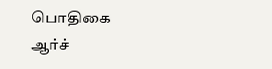பொதிகை ஆர்ச்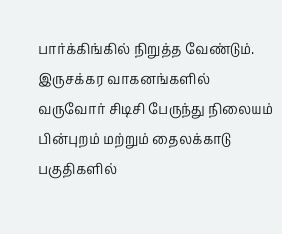பார்க்கிங்கில் நிறுத்த வேண்டும்.
இருசக்கர வாகனங்களில் வருவோர் சிடிசி பேருந்து நிலையம் பின்புறம் மற்றும் தைலக்காடு பகுதிகளில்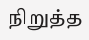நிறுத்த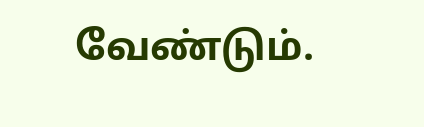வேண்டும்.